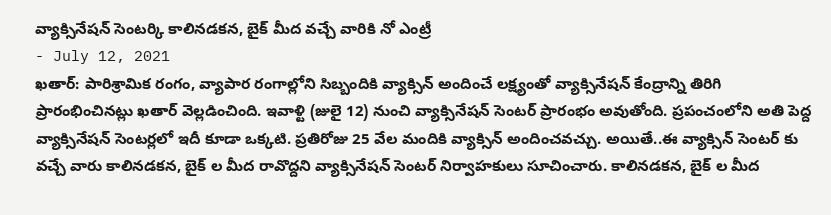వ్యాక్సినేషన్ సెంటర్కి కాలినడకన, బైక్ మీద వచ్చే వారికి నో ఎంట్రీ
- July 12, 2021
ఖతార్: పారిశ్రామిక రంగం, వ్యాపార రంగాల్లోని సిబ్బందికి వ్యాక్సిన్ అందించే లక్ష్యంతో వ్యాక్సినేషన్ కేంద్రాన్ని తిరిగి ప్రారంభించినట్లు ఖతార్ వెల్లడించింది. ఇవాళ్టి (జులై 12) నుంచి వ్యాక్సినేషన్ సెంటర్ ప్రారంభం అవుతోంది. ప్రపంచంలోని అతి పెద్ద వ్యాక్సినేషన్ సెంటర్లలో ఇదీ కూడా ఒక్కటి. ప్రతిరోజు 25 వేల మందికి వ్యాక్సిన్ అందించవచ్చు. అయితే..ఈ వ్యాక్సిన్ సెంటర్ కు వచ్చే వారు కాలినడకన, బైక్ ల మీద రావొద్దని వ్యాక్సినేషన్ సెంటర్ నిర్వాహకులు సూచించారు. కాలినడకన, బైక్ ల మీద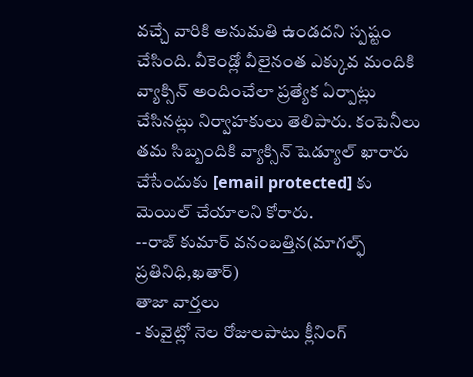వచ్చే వారికి అనుమతి ఉండదని స్పష్టం చేసింది. వీకెండ్లో వీలైనంత ఎక్కువ మందికి వ్యాక్సిన్ అందించేలా ప్రత్యేక ఏర్పాట్లు చేసినట్లు నిర్వాహకులు తెలిపారు. కంపెనీలు తమ సిబ్బందికి వ్యాక్సిన్ షెడ్యూల్ ఖారారు చేసేందుకు [email protected] కు మెయిల్ చేయాలని కోరారు.
--రాజ్ కుమార్ వనంబత్తిన(మాగల్ఫ్ ప్రతినిధి,ఖతార్)
తాజా వార్తలు
- కువైట్లో నెల రోజులపాటు క్లీనింగ్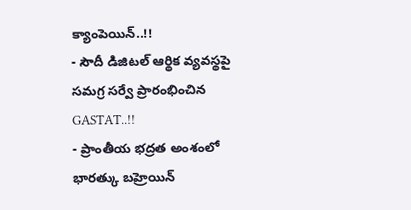క్యాంపెయిన్..!!
- సౌదీ డిజిటల్ ఆర్థిక వ్యవస్థపై సమగ్ర సర్వే ప్రారంభించిన GASTAT..!!
- ప్రాంతీయ భద్రత అంశంలో భారత్కు బహ్రెయిన్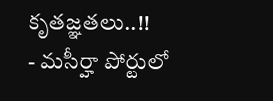కృతజ్ఞతలు..!!
- మసీర్హా పోర్టులో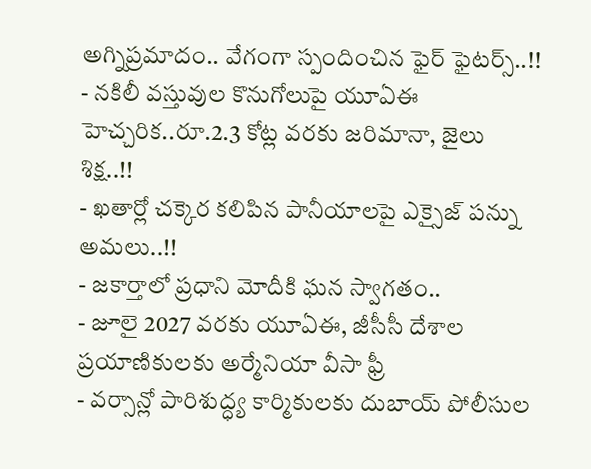అగ్నిప్రమాదం.. వేగంగా స్పందించిన ఫైర్ ఫైటర్స్..!!
- నకిలీ వస్తువుల కొనుగోలుపై యూఏఈ హెచ్చరిక..రూ.2.3 కోట్ల వరకు జరిమానా, జైలు శిక్ష..!!
- ఖతార్లో చక్కెర కలిపిన పానీయాలపై ఎక్సైజ్ పన్ను అమలు..!!
- జకార్తాలో ప్రధాని మోదీకి ఘన స్వాగతం..
- జూలై 2027 వరకు యూఏఈ, జీసీసీ దేశాల ప్రయాణికులకు అర్మేనియా వీసా ఫ్రీ
- వర్సాన్లో పారిశుద్ధ్య కార్మికులకు దుబాయ్ పోలీసుల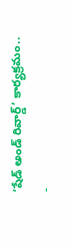‘షేడ్ అండ్ రివార్డ్’ కార్యక్రమం..
-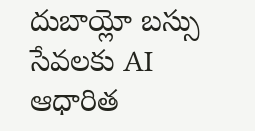దుబాయ్లో బస్సు సేవలకు AI ఆధారిత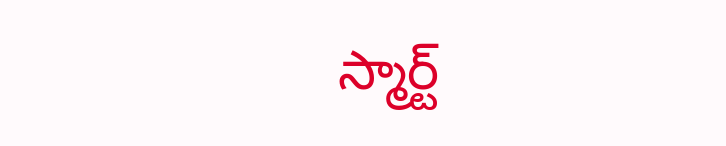స్మార్ట్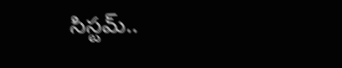సిస్టమ్..